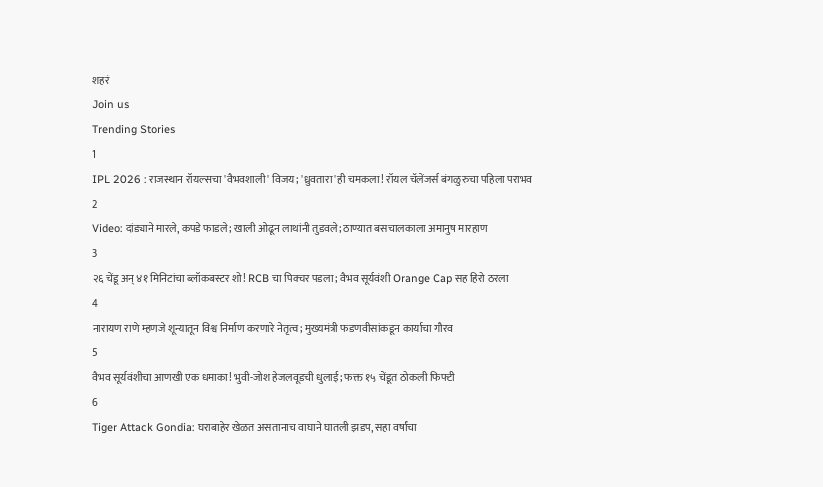शहरं
Join us
Trending Stories
1
IPL 2026 : राजस्थान रॉयल्सचा 'वैभवशाली' विजय; 'ध्रुवतारा'ही चमकला! रॉयल चॅलेंजर्स बंगळुरुचा पहिला पराभव
2
Video: दांड्याने मारले, कपडे फाडले; खाली ओढून लाथांनी तुडवले; ठाण्यात बसचालकाला अमानुष मारहाण
3
२६ चेंडू अन् ४१ मिनिटांचा ब्लॉकबस्टर शो! RCB चा पिक्चर पडला; वैभव सूर्यवंशी Orange Cap सह हिरो ठरला
4
नारायण राणे म्हणजे शून्यातून विश्व निर्माण करणारे नेतृत्व; मुख्यमंत्री फडणवीसांकडून कार्याचा गौरव
5
वैभव सूर्यवंशीचा आणखी एक धमाका! भुवी-जोश हेजलवूडची धुलाई; फक्त १५ चेंडूत ठोकली फिफ्टी
6
Tiger Attack Gondia: घराबाहेर खेळत असतानाच वाघाने घातली झडप, सहा वर्षांचा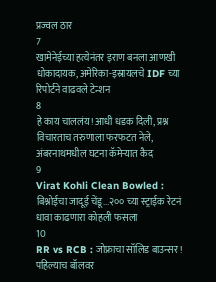प्रज्वल ठार
7
खामेनेईच्या हत्येनंतर इराण बनला आणखी धोकादायक, अमेरिका-इस्रायलचे IDF च्या रिपोर्टने वाढवले टेन्शन
8
हे काय चाललंय! आधी धडक दिली, प्रश्न विचारताच तरुणाला फरफटत नेले, अंबरनाथमधील घटना कॅमेऱ्यात कैद
9
Virat Kohli Clean Bowled : बिश्नोईचा जादूई चेंडू...२०० च्या स्ट्राईक रेटनं धावा काढणारा कोहली फसला
10
RR vs RCB : जोफ्राचा सॉलिड बाउन्सर! पहिल्याच बॉलवर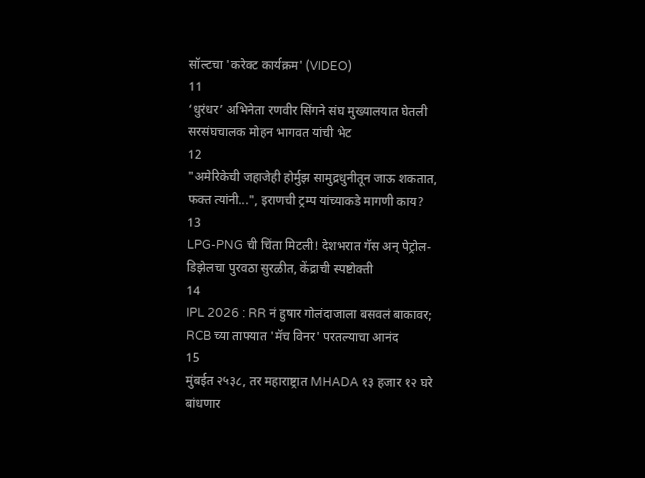सॉल्टचा 'करेक्ट कार्यक्रम' (VIDEO)
11
‘धुरंधर’ अभिनेता रणवीर सिंगने संघ मुख्यालयात घेतली सरसंघचालक मोहन भागवत यांची भेट
12
"अमेरिकेची जहाजेही होर्मुझ सामुद्रधुनीतून जाऊ शकतात, फक्त त्यांनी...", इराणची ट्रम्प यांच्याकडे मागणी काय?
13
LPG-PNG ची चिंता मिटली! देशभरात गॅस अन् पेट्रोल-डिझेलचा पुरवठा सुरळीत, केंद्राची स्पष्टोक्ती
14
IPL 2026 : RR नं हुषार गोलंदाजाला बसवलं बाकावर; RCB च्या ताफ्यात 'मॅच विनर' परतल्याचा आनंद
15
मुंबईत २५३८, तर महाराष्ट्रात MHADA १३ हजार १२ घरे बांधणार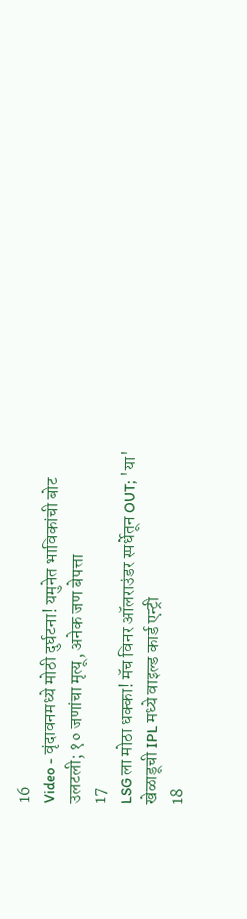16
Video - वृंदावनमध्ये मोठी दुर्घटना! यमुनेत भाविकांची बोट उलटली; १० जणांचा मृत्यू, अनेक जण बेपत्ता
17
LSG ला मोठा धक्का! मॅच विनर ऑलराउंडर स्पर्धेतून OUT; 'या' खेळाडूची IPL मध्ये वाइल्ड कार्ड एन्ट्री
18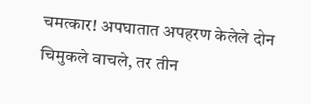चमत्कार! अपघातात अपहरण केलेले दोन चिमुकले वाचले, तर तीन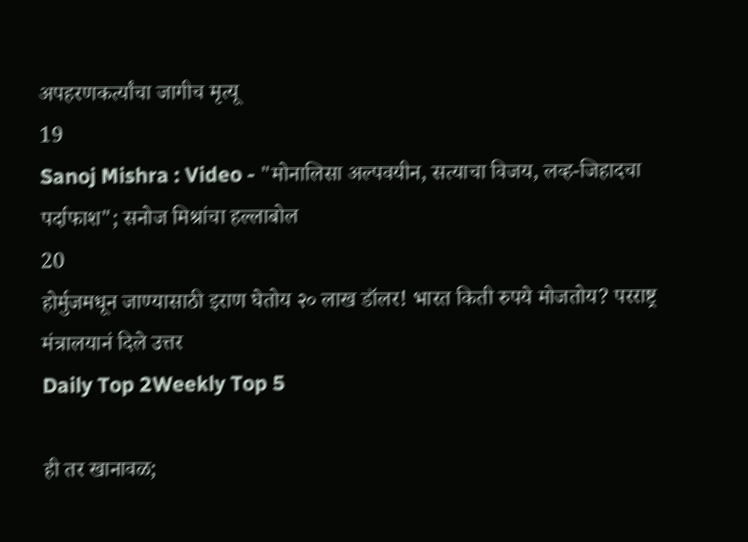अपहरणकर्त्यांचा जागीच मृत्यू
19
Sanoj Mishra : Video - "मोनालिसा अल्पवयीन, सत्याचा विजय, लव्ह-जिहादचा पर्दाफाश"; सनोज मिश्रांचा हल्लाबोल
20
होर्मुजमधून जाण्यासाठी इराण घेतोय २० लाख डॉलर! भारत किती रुपये मोजतोय? परराष्ट्र मंत्रालयानं दिले उत्तर
Daily Top 2Weekly Top 5

ही तर खानावळ;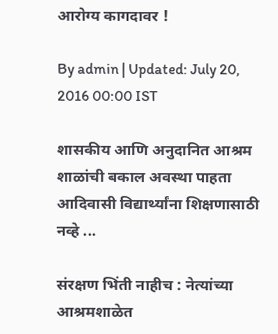आरोग्य कागदावर !

By admin | Updated: July 20, 2016 00:00 IST

शासकीय आणि अनुदानित आश्रम शाळांची बकाल अवस्था पाहता आदिवासी विद्यार्थ्यांना शिक्षणासाठी नव्हे ...

संरक्षण भिंती नाहीच : नेत्यांच्या आश्रमशाळेत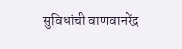सुविधांची वाणवानरेंद्र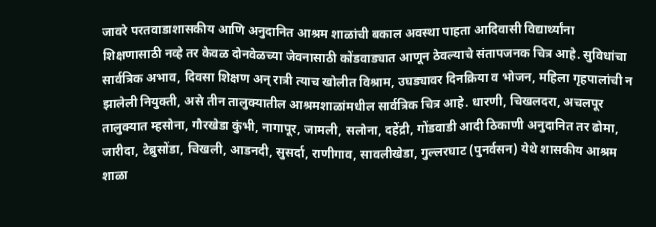जावरे परतवाडाशासकीय आणि अनुदानित आश्रम शाळांची बकाल अवस्था पाहता आदिवासी विद्यार्थ्यांना शिक्षणासाठी नव्हे तर केवळ दोनवेळच्या जेवनासाठी कोंडवाड्यात आणून ठेवल्याचे संतापजनक चित्र आहे. सुविधांचा सार्वत्रिक अभाव, दिवसा शिक्षण अन् रात्री त्याच खोलीत विश्राम, उघड्यावर दिनक्रिया व भोजन, महिला गृहपालांची न झालेली नियुक्ती, असे तीन तालुक्यातील आश्रमशाळांमधील सार्वत्रिक चित्र आहे. धारणी, चिखलदरा, अचलपूर तालुक्यात म्हसोना, गौरखेडा कुंभी, नागापूर, जामली, सलोना, दहेंद्री, गोंडवाडी आदी ठिकाणी अनुदानित तर ढोमा, जारीदा, टेब्रुसोंडा, चिखली, आडनदी, सुसर्दा, राणीगाव, सावलीखेडा, गुल्लरघाट (पुनर्वसन) येथे शासकीय आश्रम शाळा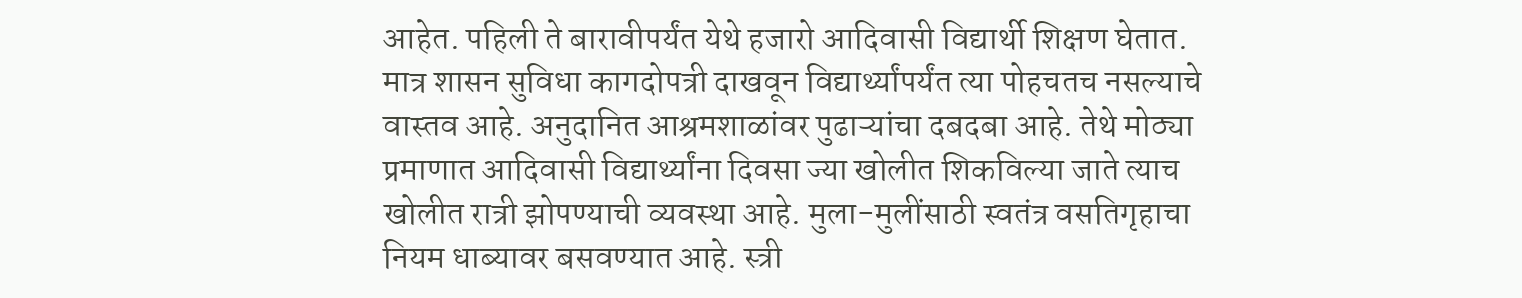आहेत. पहिली ते बारावीपर्यंत येथे हजारो आदिवासी विद्यार्थी शिक्षण घेतात. मात्र शासन सुविधा कागदोपत्री दाखवून विद्यार्थ्यांपर्यंत त्या पोहचतच नसल्याचे वास्तव आहे. अनुदानित आश्रमशाळांवर पुढाऱ्यांचा दबदबा आहे. तेथे मोठ्या प्रमाणात आदिवासी विद्यार्थ्यांना दिवसा ज्या खोलीत शिकविल्या जाते त्याच खोलीत रात्री झोपण्याची व्यवस्था आहे. मुला-मुलींसाठी स्वतंत्र वसतिगृहाचा नियम धाब्यावर बसवण्यात आहे. स्त्री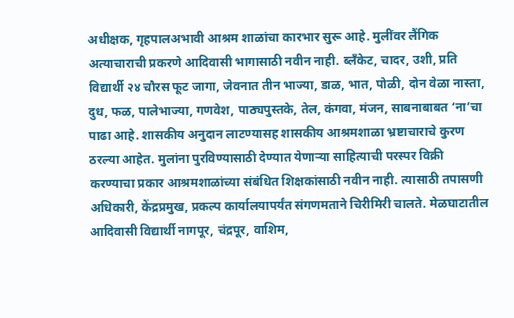अधीक्षक, गृहपालअभावी आश्रम शाळांचा कारभार सुरू आहे. मुलींवर लैंगिक अत्याचाराची प्रकरणे आदिवासी भागासाठी नवीन नाही. ब्लँकेट, चादर, उशी, प्रति विद्यार्थी २४ चौरस फूट जागा, जेवनात तीन भाज्या, डाळ, भात, पोळी, दोन वेळा नास्ता, दुध, फळ, पालेभाज्या, गणवेश, पाठ्यपुस्तके, तेल, कंगवा, मंजन, साबनाबाबत ‘ना’चा पाढा आहे. शासकीय अनुदान लाटण्यासह शासकीय आश्रमशाळा भ्रष्टाचाराचे कुरण ठरल्या आहेत. मुलांना पुरविण्यासाठी देण्यात येणाऱ्या साहित्याची परस्पर विक्री करण्याचा प्रकार आश्रमशाळांच्या संबंधित शिक्षकांसाठी नवीन नाही. त्यासाठी तपासणी अधिकारी, केंद्रप्रमुख, प्रकल्प कार्यालयापर्यंत संगणमताने चिरीमिरी चालते. मेळघाटातील आदिवासी विद्यार्थी नागपूर, चंद्रपूर, वाशिम,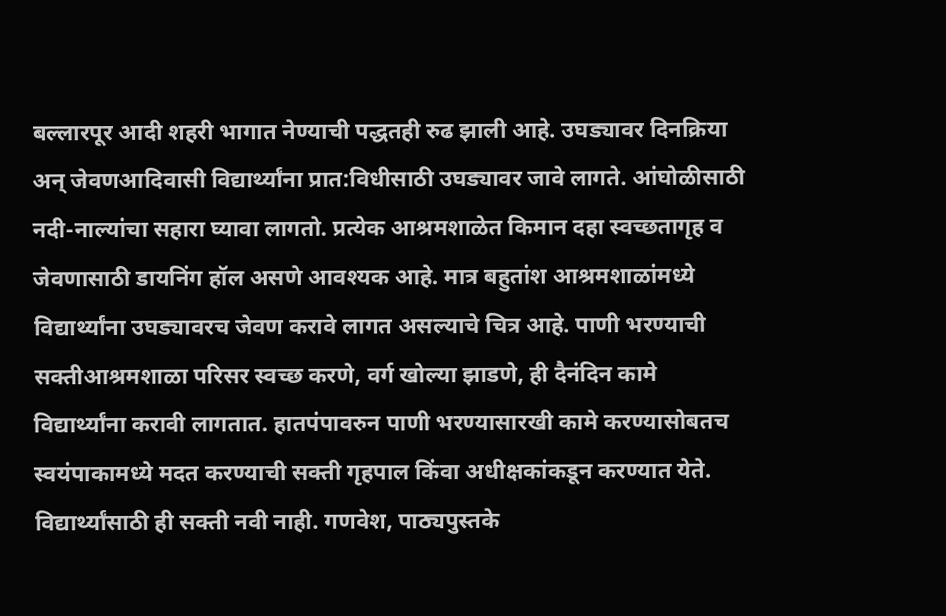बल्लारपूर आदी शहरी भागात नेण्याची पद्धतही रुढ झाली आहे. उघड्यावर दिनक्रिया अन् जेवणआदिवासी विद्यार्थ्यांना प्रात:विधीसाठी उघड्यावर जावे लागते. आंघोळीसाठी नदी-नाल्यांचा सहारा घ्यावा लागतो. प्रत्येक आश्रमशाळेत किमान दहा स्वच्छतागृह व जेवणासाठी डायनिंग हॉल असणे आवश्यक आहे. मात्र बहुतांश आश्रमशाळांमध्ये विद्यार्थ्यांना उघड्यावरच जेवण करावे लागत असल्याचे चित्र आहे. पाणी भरण्याची सक्तीआश्रमशाळा परिसर स्वच्छ करणे, वर्ग खोल्या झाडणे, ही दैनंदिन कामे विद्यार्थ्यांना करावी लागतात. हातपंपावरुन पाणी भरण्यासारखी कामे करण्यासोबतच स्वयंपाकामध्ये मदत करण्याची सक्ती गृहपाल किंवा अधीक्षकांकडून करण्यात येते. विद्यार्थ्यांसाठी ही सक्ती नवी नाही. गणवेश, पाठ्यपुस्तके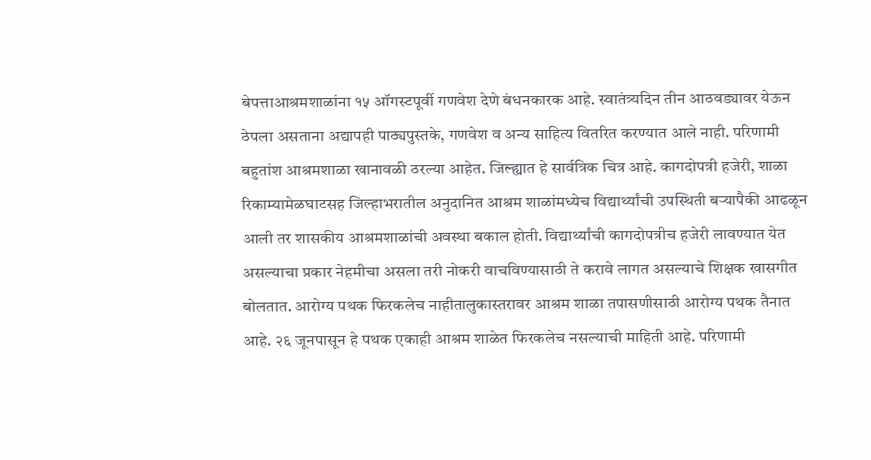बेपत्ताआश्रमशाळांना १५ ऑगस्टपूर्वी गणवेश देणे बंधनकारक आहे. स्वातंत्र्यदिन तीन आठवड्यावर येऊन ठेपला असताना अद्यापही पाठ्यपुस्तके, गणवेश व अन्य साहित्य वितरित करण्यात आले नाही. परिणामी बहुतांश आश्रमशाळा खानावळी ठरल्या आहेत. जिल्ह्यात हे सार्वत्रिक चित्र आहे. कागदोपत्री हजेरी, शाळा रिकाम्यामेळघाटसह जिल्हाभरातील अनुदानित आश्रम शाळांमध्येच विद्यार्थ्यांची उपस्थिती बऱ्यापैकी आढळून आली तर शासकीय आश्रमशाळांची अवस्था बकाल होती. विद्यार्थ्यांची कागदोपत्रीच हजेरी लावण्यात येत असल्याचा प्रकार नेहमीचा असला तरी नोकरी वाचविण्यासाठी ते करावे लागत असल्याचे शिक्षक खासगीत बोलतात. आरोग्य पथक फिरकलेच नाहीतालुकास्तरावर आश्रम शाळा तपासणीसाठी आरोग्य पथक तैनात आहे. २६ जूनपासून हे पथक एकाही आश्रम शाळेत फिरकलेच नसल्याची माहिती आहे. परिणामी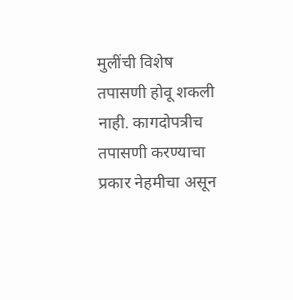मुलींची विशेष तपासणी होवू शकली नाही. कागदोपत्रीच तपासणी करण्याचा प्रकार नेहमीचा असून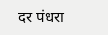दर पंधरा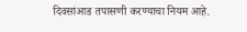दिवसांआड तपासणी करण्याचा नियम आहे.